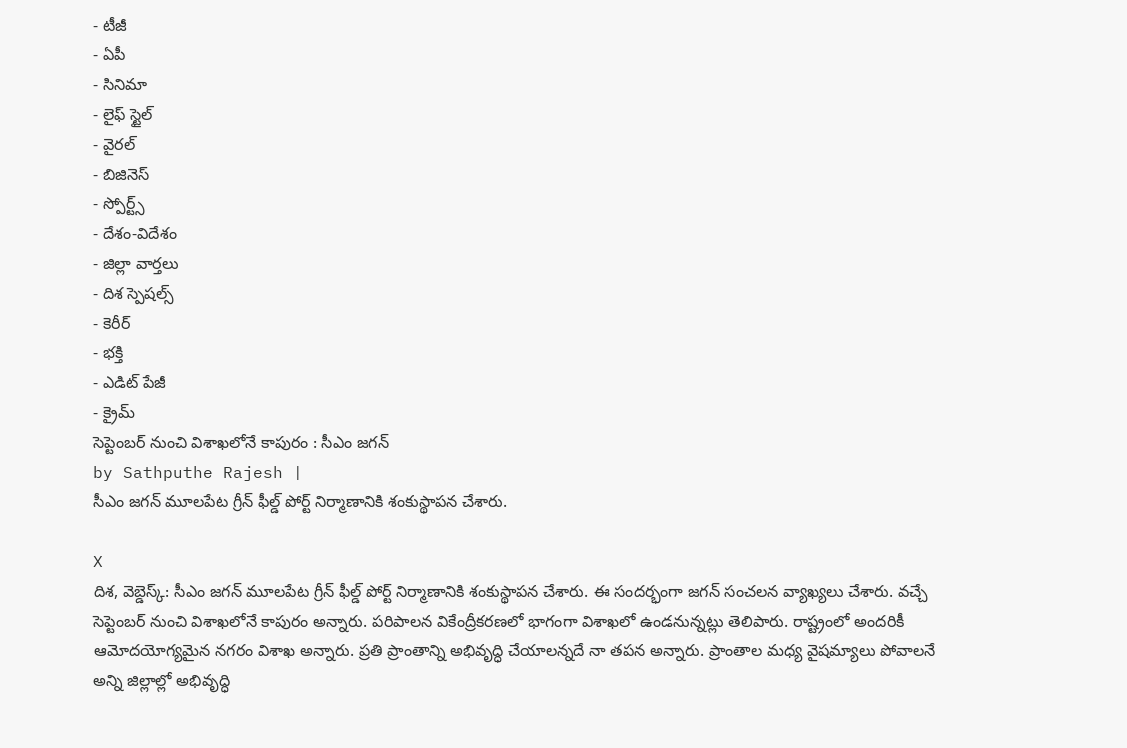- టీజీ
- ఏపీ
- సినిమా
- లైఫ్ స్టైల్
- వైరల్
- బిజినెస్
- స్పోర్ట్స్
- దేశం-విదేశం
- జిల్లా వార్తలు
- దిశ స్పెషల్స్
- కెరీర్
- భక్తి
- ఎడిట్ పేజీ
- క్రైమ్
సెప్టెంబర్ నుంచి విశాఖలోనే కాపురం : సీఎం జగన్
by Sathputhe Rajesh |
సీఎం జగన్ మూలపేట గ్రీన్ ఫీల్డ్ పోర్ట్ నిర్మాణానికి శంకుస్థాపన చేశారు.

X
దిశ, వెబ్డెస్క్: సీఎం జగన్ మూలపేట గ్రీన్ ఫీల్డ్ పోర్ట్ నిర్మాణానికి శంకుస్థాపన చేశారు. ఈ సందర్భంగా జగన్ సంచలన వ్యాఖ్యలు చేశారు. వచ్చే సెప్టెంబర్ నుంచి విశాఖలోనే కాపురం అన్నారు. పరిపాలన వికేంద్రీకరణలో భాగంగా విశాఖలో ఉండనున్నట్లు తెలిపారు. రాష్ట్రంలో అందరికీ ఆమోదయోగ్యమైన నగరం విశాఖ అన్నారు. ప్రతి ప్రాంతాన్ని అభివృద్ధి చేయాలన్నదే నా తపన అన్నారు. ప్రాంతాల మధ్య వైషమ్యాలు పోవాలనే అన్ని జిల్లాల్లో అభివృద్ధి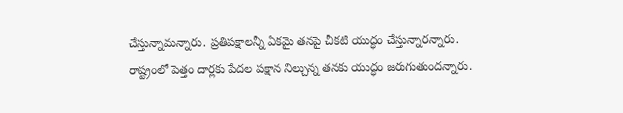చేస్తున్నామన్నారు. ప్రతిపక్షాలన్నీ ఏకమై తనపై చీకటి యుద్ధం చేస్తున్నారన్నారు. రాష్ట్రంలో పెత్తం దార్లకు పేదల పక్షాన నిల్చున్న తనకు యుద్ధం జరుగుతుందన్నారు.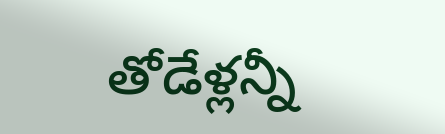తోడేళ్లన్నీ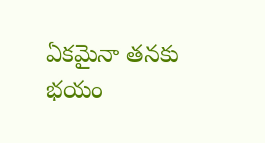ఏకమైనా తనకు భయం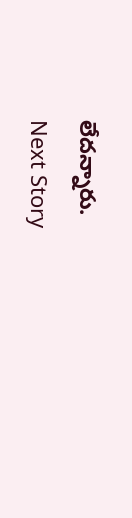లేదన్నారు.
Next Story